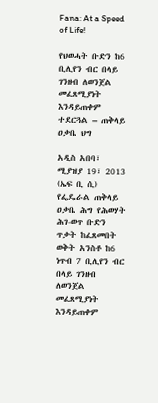Fana: At a Speed of Life!

የህወሓት ቡድን ከ6 ቢሊየን ብር በላይ ገንዘብ ለወንጀል መፈጸሚያነት እንዳይጠቀም ተደርጓል – ጠቅላይ ዐቃቤ ህግ

አዲስ አበባ፣ ሚያዝያ 19፣ 2013 (ኤፍ ቢ ሲ) የፌዴራል ጠቅላይ ዐቃቤ ሕግ የሕወሃት ሕገ-ወጥ ቡድን ጥቃት ከፈጸመበት ወቅት አንስቶ ከ6 ነጥብ 7 ቢሊየን ብር በላይ ገንዘብ ለወንጀል መፈጸሚያነት እንዳይጠቀም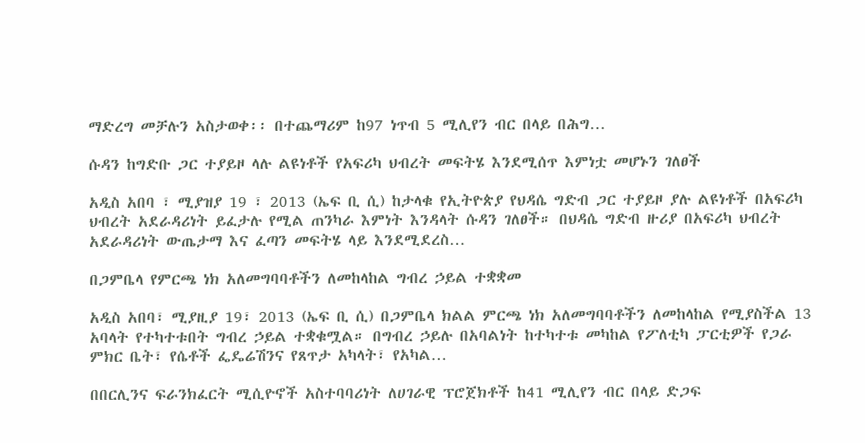ማድረግ መቻሉን አስታወቀ፡፡ በተጨማሪም ከ97 ነጥብ 5 ሚሊየን ብር በላይ በሕግ…

ሱዳን ከግድቡ ጋር ተያይዞ ላሉ ልዩነቶች የአፍሪካ ህብረት መፍትሄ እንደሚሰጥ እምነቷ መሆኑን ገለፀች

አዲስ አበባ ፣ ሚያዝያ 19 ፣ 2013 (ኤፍ ቢ ሲ) ከታላቁ የኢትዮጵያ የህዳሴ ግድብ ጋር ተያይዞ ያሉ ልዩነቶች በአፍሪካ ህብረት አደራዳሪነት ይፈታሉ የሚል ጠንካራ እምነት እንዳላት ሱዳን ገለፀች። በህዳሴ ግድብ ዙሪያ በአፍሪካ ህብረት አደራዳሪነት ውጤታማ እና ፈጣን መፍትሄ ላይ እንደሚደረስ…

በጋምቤላ የምርጫ ነክ አለመግባባቶችን ለመከላከል ግብረ ኃይል ተቋቋመ

አዲስ አበባ፣ ሚያዚያ 19፣ 2013 (ኤፍ ቢ ሲ) በጋምቤላ ክልል ምርጫ ነክ አለመግባባቶችን ለመከላከል የሚያስችል 13 አባላት የተካተቱበት ግብረ ኃይል ተቋቁሟል። በግብረ ኃይሉ በአባልነት ከተካተቱ መካከል የፖለቲካ ፓርቲዎች የጋራ ምክር ቤት፣ የሴቶች ፌዴሬሽንና የጸጥታ አካላት፣ የአካል…

በበርሊንና ፍራንክፈርት ሚሲዮኖች አስተባባሪነት ለሀገራዊ ፕሮጀክቶች ከ41 ሚሊየን ብር በላይ ድጋፍ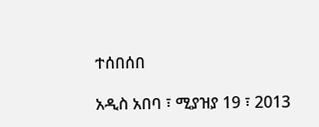ተሰበሰበ

አዲስ አበባ ፣ ሚያዝያ 19 ፣ 2013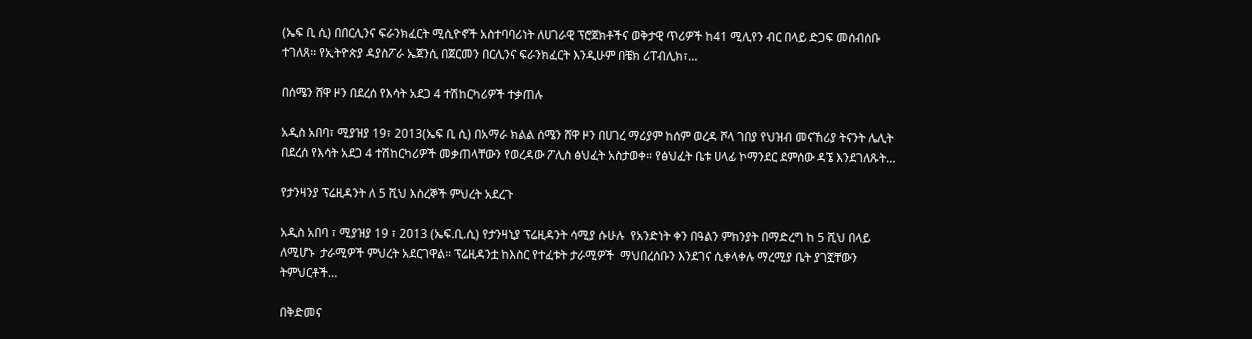(ኤፍ ቢ ሲ) በበርሊንና ፍራንክፈርት ሚሲዮኖች አስተባባሪነት ለሀገራዊ ፕሮጀክቶችና ወቅታዊ ጥሪዎች ከ41 ሚሊየን ብር በላይ ድጋፍ መሰብሰቡ ተገለጸ፡፡ የኢትዮጵያ ዳያስፖራ ኤጀንሲ በጀርመን በርሊንና ፍራንክፈርት እንዲሁም በቼክ ሪፐብሊክ፣…

በሰሜን ሸዋ ዞን በደረሰ የእሳት አደጋ 4 ተሽከርካሪዎች ተቃጠሉ

አዲስ አበባ፣ ሚያዝያ 19፣ 2013(ኤፍ ቢ ሲ) በአማራ ክልል ሰሜን ሸዋ ዞን በሀገረ ማሪያም ከሰም ወረዳ ሾላ ገበያ የህዝብ መናኸሪያ ትናንት ሌሊት በደረሰ የእሳት አደጋ 4 ተሽከርካሪዎች መቃጠላቸውን የወረዳው ፖሊስ ፅህፈት አስታወቀ። የፅህፈት ቤቱ ሀላፊ ኮማንደር ደምሰው ዳኜ እንደገለጹት…

የታንዛንያ ፕሬዚዳንት ለ 5 ሺህ እስረኞች ምህረት አደረጉ

አዲስ አበባ ፣ ሚያዝያ 19 ፣ 2013 (ኤፍ.ቢ.ሲ) የታንዛኒያ ፕሬዚዳንት ሳሚያ ሱሁሉ  የአንድነት ቀን በዓልን ምክንያት በማድረግ ከ 5 ሺህ በላይ ለሚሆኑ  ታራሚዎች ምህረት አደርገዋል። ፕሬዚዳንቷ ከእስር የተፈቱት ታራሚዎች  ማህበረሰቡን እንደገና ሲቀላቀሉ ማረሚያ ቤት ያገኟቸውን ትምህርቶች…

በቅድመና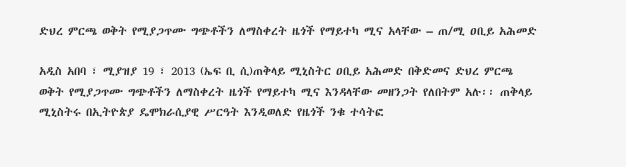ድህረ ምርጫ ወቅት የሚያጋጥሙ ግጭቶችን ለማስቀረት ዜጎች የማይተካ ሚና አላቸው – ጠ/ሚ ዐቢይ አሕመድ

አዲስ አበባ ፣ ሚያዝያ 19 ፣ 2013 (ኤፍ ቢ ሲ)ጠቅላይ ሚኒስትር ዐቢይ አሕመድ በቅድመና ድህረ ምርጫ ወቅት የሚያጋጥሙ ግጭቶችን ለማስቀረት ዜጎች የማይተካ ሚና እንዳላቸው መዘንጋት የለበትም አሉ፡፡ ጠቅላይ ሚኒስትሩ በኢትዮጵያ ዴሞክራሲያዊ ሥርዓት እንዲወለድ የዜጎች ንቁ ተሳትፎ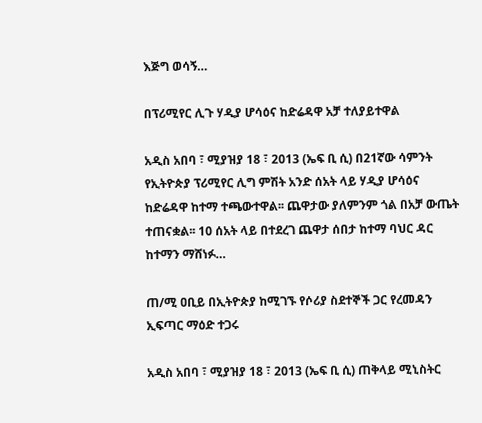እጅግ ወሳኝ…

በፕሪሚየር ሊጉ ሃዲያ ሆሳዕና ከድሬዳዋ አቻ ተለያይተዋል

አዲስ አበባ ፣ ሚያዝያ 18 ፣ 2013 (ኤፍ ቢ ሲ) በ21ኛው ሳምንት የኢትዮጵያ ፕሪሚየር ሊግ ምሽት አንድ ሰአት ላይ ሃዲያ ሆሳዕና ከድሬዳዋ ከተማ ተጫውተዋል፡፡ ጨዋታው ያለምንም ጎል በአቻ ውጤት ተጠናቋል፡፡ 10 ሰአት ላይ በተደረገ ጨዋታ ሰበታ ከተማ ባህር ዳር ከተማን ማሸነፉ…

ጠ/ሚ ዐቢይ በኢትዮጵያ ከሚገኙ የሶሪያ ስደተኞች ጋር የረመዳን ኢፍጣር ማዕድ ተጋሩ

አዲስ አበባ ፣ ሚያዝያ 18 ፣ 2013 (ኤፍ ቢ ሲ) ጠቅላይ ሚኒስትር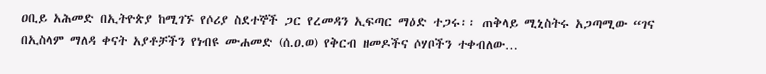ዐቢይ አሕመድ በኢትዮጵያ ከሚገኙ የሶሪያ ስደተኞች ጋር የረመዳን ኢፍጣር ማዕድ ተጋሩ፡፡ ጠቅላይ ሚኒስትሩ አጋጣሚው “ገና በኢስላም ማለዳ ቀናት አያቶቻችን የነብዩ ሙሐመድ (ሰ.ዐ.ወ) የቅርብ ዘመዶችና ሶሃቦችን ተቀብለው…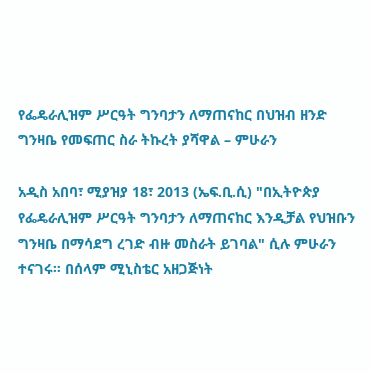የፌዴራሊዝም ሥርዓት ግንባታን ለማጠናከር በህዝብ ዘንድ ግንዛቤ የመፍጠር ስራ ትኩረት ያሻዋል – ምሁራን

አዲስ አበባ፣ ሚያዝያ 18፣ 2013 (ኤፍ.ቢ.ሲ) "በኢትዮጵያ የፌዴራሊዝም ሥርዓት ግንባታን ለማጠናከር እንዲቻል የህዝቡን ግንዛቤ በማሳደግ ረገድ ብዙ መስራት ይገባል" ሲሉ ምሁራን ተናገሩ። በሰላም ሚኒስቴር አዘጋጅነት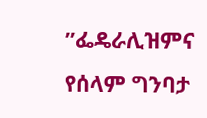”ፌዴራሊዝምና የሰላም ግንባታ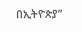በኢትዮጵያ”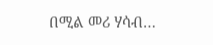በሚል መሪ ሃሳብ…